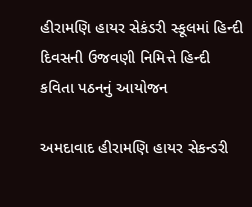હીરામણિ હાયર સેકંડરી સ્કૂલમાં હિન્દી દિવસની ઉજવણી નિમિત્તે હિન્દી કવિતા પઠનનું આયોજન

અમદાવાદ હીરામણિ હાયર સેકન્ડરી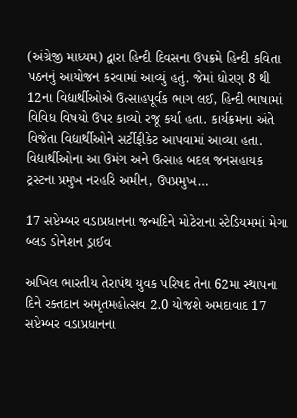(અંગ્રેજી માધ્યમ) દ્વારા હિન્દી દિવસના ઉપક્રમે હિન્દી કવિતા પઠનનું આયોજન કરવામાં આવ્યું હતું. જેમાં ધોરણ 8 થી 12ના વિદ્યાર્થીઓએ ઉત્સાહપૂર્વક ભાગ લઈ, હિન્દી ભાષામાં વિવિધ વિષયો ઉપર કાવ્યો રજૂ કર્યા હતા. કાર્યક્રમના અંતે વિજેતા વિદ્યાર્થીઓને સર્ટીફીકેટ આપવામાં આવ્યા હતા. વિદ્યાર્થીઓના આ ઉમંગ અને ઉત્સાહ બદલ જનસહાયક ટ્રસ્ટના પ્રમુખ નરહરિ અમીન, ઉપપ્રમુખ…

17 સપ્ટેમ્બર વડાપ્રધાનના જન્મદિને મોટેરાના સ્ટેડિયમમાં મેગા બ્લડ ડોનેશન ડ્રાઈવ

અખિલ ભારતીય તેરાપંથ યુવક પરિષદ તેના 62મા સ્થાપના દિને રક્તદાન અમૃતમહોત્સવ 2.0 યોજશે અમદાવાદ 17 સપ્ટેમ્બર વડાપ્રધાનના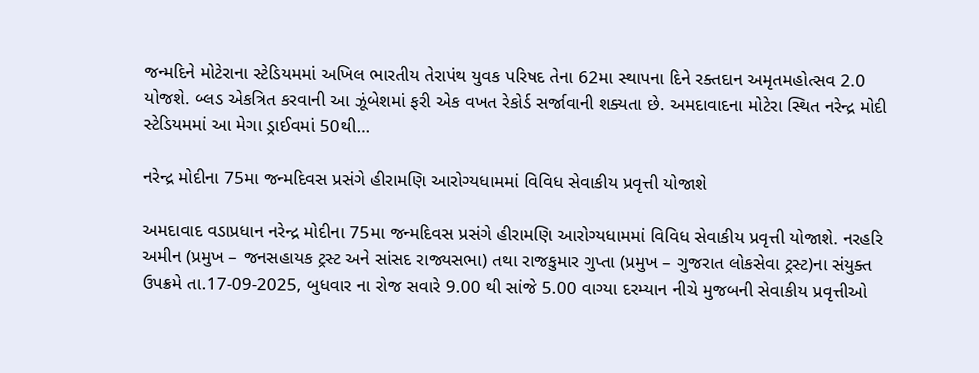જન્મદિને મોટેરાના સ્ટેડિયમમાં અખિલ ભારતીય તેરાપંથ યુવક પરિષદ તેના 62મા સ્થાપના દિને રક્તદાન અમૃતમહોત્સવ 2.0 યોજશે. બ્લડ એકત્રિત કરવાની આ ઝૂંબેશમાં ફરી એક વખત રેકોર્ડ સર્જાવાની શક્યતા છે. અમદાવાદના મોટેરા સ્થિત નરેન્દ્ર મોદી સ્ટેડિયમમાં આ મેગા ડ્રાઈવમાં 50થી…

નરેન્દ્ર મોદીના 75મા જન્મદિવસ પ્રસંગે હીરામણિ આરોગ્યધામમાં વિવિધ સેવાકીય પ્રવૃત્તી યોજાશે

અમદાવાદ વડાપ્રધાન નરેન્દ્ર મોદીના 75મા જન્મદિવસ પ્રસંગે હીરામણિ આરોગ્યધામમાં વિવિધ સેવાકીય પ્રવૃત્તી યોજાશે. નરહરિ અમીન (પ્રમુખ – જનસહાયક ટ્રસ્ટ અને સાંસદ રાજ્યસભા) તથા રાજકુમાર ગુપ્તા (પ્રમુખ – ગુજરાત લોકસેવા ટ્રસ્ટ)ના સંયુક્ત ઉપક્રમે તા.17-09-2025, બુધવાર ના રોજ સવારે 9.00 થી સાંજે 5.00 વાગ્યા દરમ્યાન નીચે મુજબની સેવાકીય પ્રવૃત્તીઓ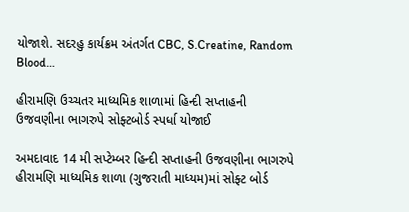યોજાશે. સદરહુ કાર્યક્રમ અંતર્ગત CBC, S.Creatine, Random Blood…

હીરામણિ ઉચ્ચતર માધ્યમિક શાળામાં હિન્દી સપ્તાહની ઉજવણીના ભાગરુપે સોફ્ટબોર્ડ સ્પર્ધા યોજાઈ

અમદાવાદ 14 મી સપ્ટેમ્બર હિન્દી સપ્તાહની ઉજવણીના ભાગરુપે હીરામણિ માધ્યમિક શાળા (ગુજરાતી માધ્યમ)માં સોફ્ટ બોર્ડ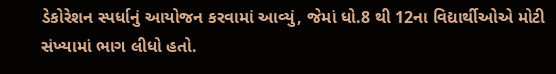ડેકોરેશન સ્પર્ધાનું આયોજન કરવામાં આવ્યું, જેમાં ધો.8 થી 12ના વિદ્યાર્થીઓએ મોટી સંખ્યામાં ભાગ લીધો હતો.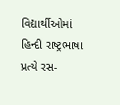વિદ્યાર્થીઓમાં હિન્દી રાષ્ટ્રભાષા પ્રત્યે રસ-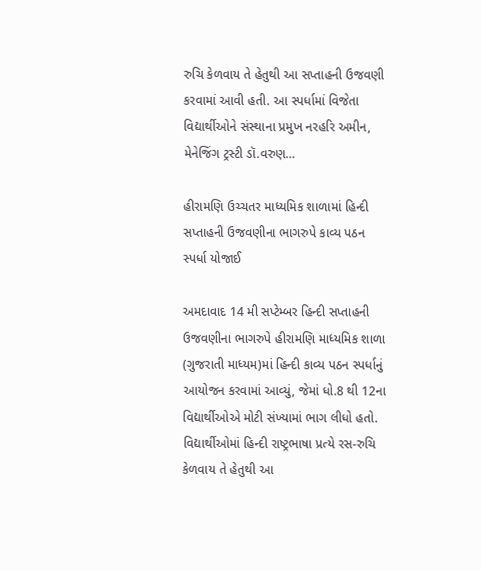રુચિ કેળવાય તે હેતુથી આ સપ્તાહની ઉજવણી કરવામાં આવી હતી. આ સ્પર્ધામાં વિજેતા વિદ્યાર્થીઓને સંસ્થાના પ્રમુખ નરહરિ અમીન, મેનેજિંગ ટ્રસ્ટી ડૉ.વરુણ…

હીરામણિ ઉચ્ચતર માધ્યમિક શાળામાં હિન્દી સપ્તાહની ઉજવણીના ભાગરુપે કાવ્ય પઠન સ્પર્ધા યોજાઈ

અમદાવાદ 14 મી સપ્ટેમ્બર હિન્દી સપ્તાહની ઉજવણીના ભાગરુપે હીરામણિ માધ્યમિક શાળા (ગુજરાતી માધ્યમ)માં હિન્દી કાવ્ય પઠન સ્પર્ધાનું આયોજન કરવામાં આવ્યું, જેમાં ધો.8 થી 12ના વિદ્યાર્થીઓએ મોટી સંખ્યામાં ભાગ લીધો હતો. વિદ્યાર્થીઓમાં હિન્દી રાષ્ટ્રભાષા પ્રત્યે રસ-રુચિ કેળવાય તે હેતુથી આ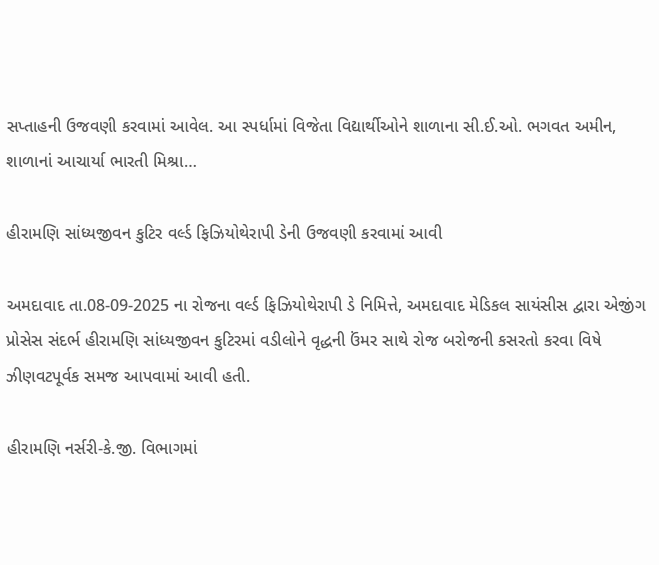સપ્તાહની ઉજવણી કરવામાં આવેલ. આ સ્પર્ધામાં વિજેતા વિદ્યાર્થીઓને શાળાના સી.ઈ.ઓ. ભગવત અમીન, શાળાનાં આચાર્યા ભારતી મિશ્રા…

હીરામણિ સાંધ્યજીવન કુટિર વર્લ્ડ ફિઝિયોથેરાપી ડેની ઉજવણી કરવામાં આવી

અમદાવાદ તા.08-09-2025 ના રોજના વર્લ્ડ ફિઝિયોથેરાપી ડે નિમિત્તે, અમદાવાદ મેડિકલ સાયંસીસ દ્વારા એજીંગ પ્રોસેસ સંદર્ભ હીરામણિ સાંધ્યજીવન કુટિરમાં વડીલોને વૃદ્ધની ઉંમર સાથે રોજ બરોજની કસરતો કરવા વિષે ઝીણવટપૂર્વક સમજ આપવામાં આવી હતી.

હીરામણિ નર્સરી-કે.જી. વિભાગમાં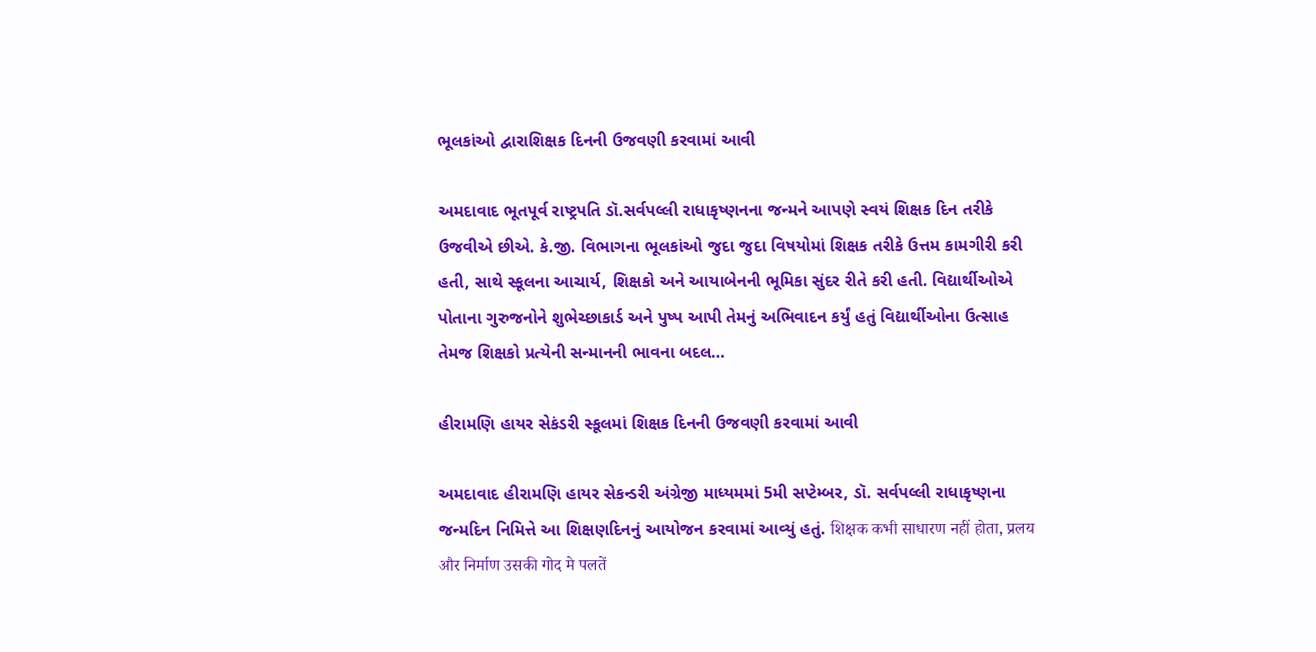ભૂલકાંઓ દ્વારાશિક્ષક દિનની ઉજવણી કરવામાં આવી

અમદાવાદ ભૂતપૂર્વ રાષ્ટ્રપતિ ડૉ.સર્વપલ્લી રાધાકૃષ્ણનના જન્મને આપણે સ્વયં શિક્ષક દિન તરીકે ઉજવીએ છીએ. કે.જી. વિભાગના ભૂલકાંઓ જુદા જુદા વિષયોમાં શિક્ષક તરીકે ઉત્તમ કામગીરી કરી હતી, સાથે સ્કૂલના આચાર્ય, શિક્ષકો અને આયાબેનની ભૂમિકા સુંદર રીતે કરી હતી. વિદ્યાર્થીઓએ પોતાના ગુરુજનોને શુભેચ્છાકાર્ડ અને પુષ્પ આપી તેમનું અભિવાદન કર્યું હતું વિદ્યાર્થીઓના ઉત્સાહ તેમજ શિક્ષકો પ્રત્યેની સન્માનની ભાવના બદલ…

હીરામણિ હાયર સેકંડરી સ્કૂલમાં શિક્ષક દિનની ઉજવણી કરવામાં આવી

અમદાવાદ હીરામણિ હાયર સેકન્ડરી અંગ્રેજી માધ્યમમાં 5મી સપ્ટેમ્બર, ડૉ. સર્વપલ્લી રાધાકૃષ્ણના જન્મદિન નિમિત્તે આ શિક્ષણદિનનું આયોજન કરવામાં આવ્યું હતું. शिक्षक कभी साधारण नहीं होता, प्रलय और निर्माण उसकी गोद मे पलतें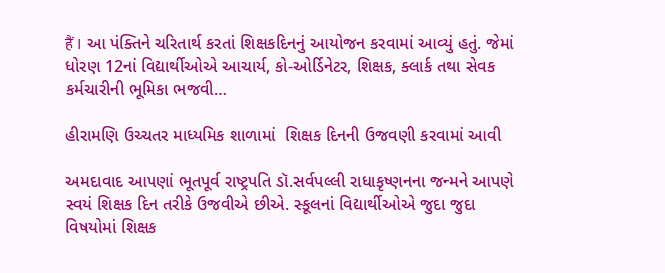हैं । આ પંક્તિને ચરિતાર્થ કરતાં શિક્ષકદિનનું આયોજન કરવામાં આવ્યું હતું. જેમાં ધોરણ 12નાં વિદ્યાર્થીઓએ આચાર્ય, કો-ઓર્ડિનેટર, શિક્ષક, ક્લાર્ક તથા સેવક કર્મચારીની ભૂમિકા ભજવી…

હીરામણિ ઉચ્ચતર માધ્યમિક શાળામાં  શિક્ષક દિનની ઉજવણી કરવામાં આવી

અમદાવાદ આપણાં ભૂતપૂર્વ રાષ્ટ્રપતિ ડૉ.સર્વપલ્લી રાધાકૃષ્ણનના જન્મને આપણે સ્વયં શિક્ષક દિન તરીકે ઉજવીએ છીએ. સ્કૂલનાં વિદ્યાર્થીઓએ જુદા જુદા વિષયોમાં શિક્ષક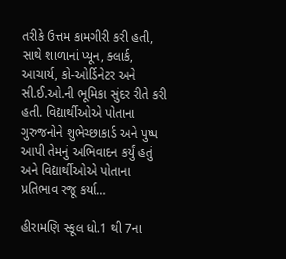તરીકે ઉત્તમ કામગીરી કરી હતી, સાથે શાળાનાં પ્યૂન, ક્લાર્ક, આચાર્ય, કો-ઓર્ડિનેટર અને સી.ઈ.ઓ.ની ભૂમિકા સુંદર રીતે કરી હતી. વિદ્યાર્થીઓએ પોતાના ગુરુજનોને શુભેચ્છાકાર્ડ અને પુષ્પ આપી તેમનું અભિવાદન કર્યું હતું અને વિદ્યાર્થીઓએ પોતાના પ્રતિભાવ રજૂ કર્યા…

હીરામણિ સ્કૂલ ધો.1 થી 7ના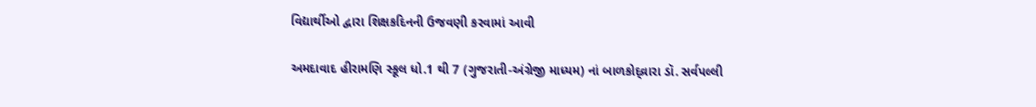વિદ્યાર્થીઓ દ્વારા શિક્ષકદિનની ઉજવણી કરવામાં આવી

અમદાવાદ હીરામણિ સ્કૂલ ધો.1 થી 7 (ગુજરાતી-અંગ્રેજી માધ્યમ) નાં બાળકોદ્વ્રારા ડૉ. સર્વપલ્લી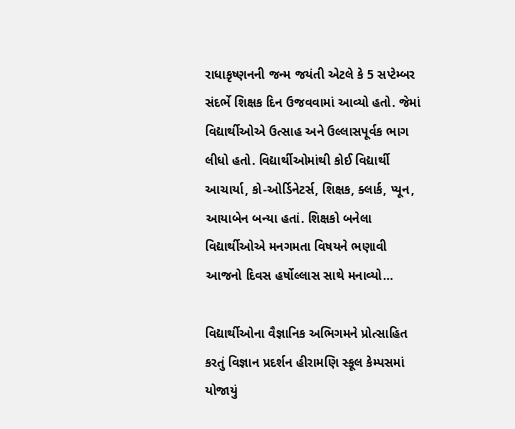રાધાકૃષ્ણનની જન્મ જયંતી એટલે કે 5 સપ્ટેમ્બર સંદર્ભે શિક્ષક દિન ઉજવવામાં આવ્યો હતો. જેમાં વિદ્યાર્થીઓએ ઉત્સાહ અને ઉલ્લાસપૂર્વક ભાગ લીધો હતો. વિદ્યાર્થીઓમાંથી કોઈ વિદ્યાર્થી આચાર્યા, કો-ઓર્ડિનેટર્સ, શિક્ષક, ક્લાર્ક, પ્યૂન, આયાબેન બન્યા હતાં. શિક્ષકો બનેલા વિદ્યાર્થીઓએ મનગમતા વિષયને ભણાવી આજનો દિવસ હર્ષોલ્લાસ સાથે મનાવ્યો…

વિદ્યાર્થીઓના વૈજ્ઞાનિક અભિગમને પ્રોત્સાહિત કરતું વિજ્ઞાન પ્રદર્શન હીરામણિ સ્કૂલ કેમ્પસમાં યોજાયું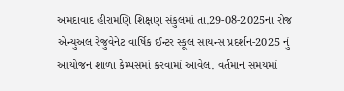અમદાવાદ હીરામણિ શિક્ષણ સંકુલમાં તા.29-08-2025ના રોજ એન્યુઅલ રેજુવેનેટ વાર્ષિક ઈન્ટર સ્કૂલ સાયન્સ પ્રદર્શન-2025 નું આયોજન શાળા કેમ્પસમાં કરવામાં આવેલ. વર્તમાન સમયમાં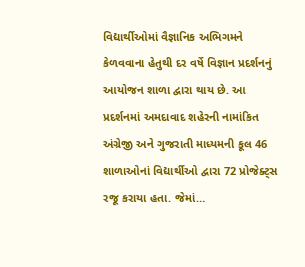વિદ્યાર્થીઓમાં વૈજ્ઞાનિક અભિગમને કેળવવાના હેતુથી દર વર્ષે વિજ્ઞાન પ્રદર્શનનું આયોજન શાળા દ્વારા થાય છે. આ પ્રદર્શનમાં અમદાવાદ શહેરની નામાંકિત અંગ્રેજી અને ગુજરાતી માધ્યમની કૂલ 46 શાળાઓનાં વિદ્યાર્થીઓ દ્વારા 72 પ્રોજેક્ટ્સ રજૂ કરાયા હતા. જેમાં…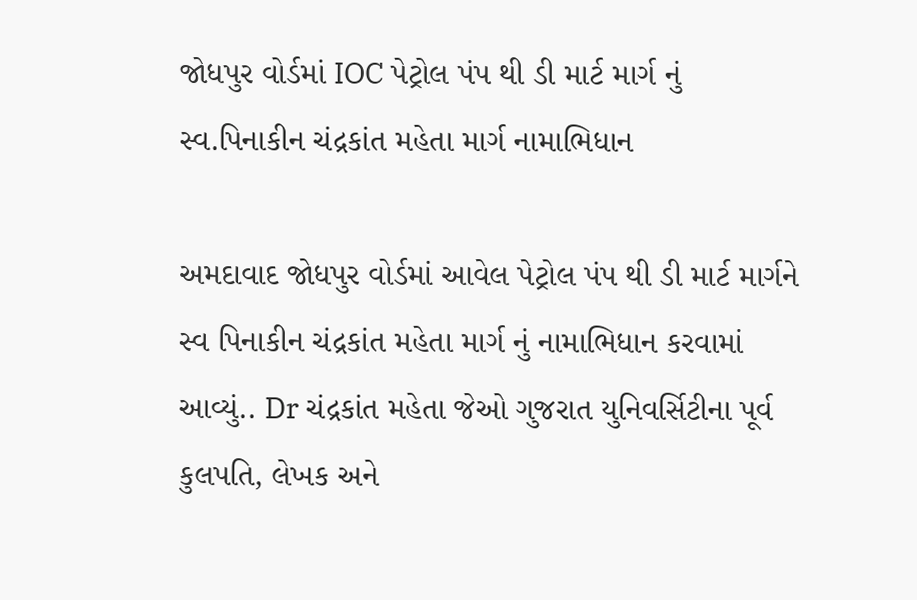જોધપુર વોર્ડમાં IOC પેટ્રોલ પંપ થી ડી માર્ટ માર્ગ નું સ્વ.પિનાકીન ચંદ્રકાંત મહેતા માર્ગ નામાભિધાન

અમદાવાદ જોધપુર વોર્ડમાં આવેલ પેટ્રોલ પંપ થી ડી માર્ટ માર્ગને સ્વ પિનાકીન ચંદ્રકાંત મહેતા માર્ગ નું નામાભિધાન કરવામાં આવ્યું.. Dr ચંદ્રકાંત મહેતા જેઓ ગુજરાત યુનિવર્સિટીના પૂર્વ કુલપતિ, લેખક અને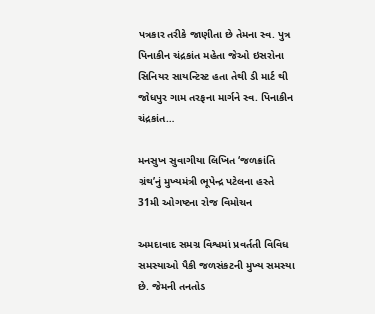પત્રકાર તરીકે જાણીતા છે તેમના સ્વ. પુત્ર પિનાકીન ચંદ્રકાંત મહેતા જેઓ ઇસરોના સિનિયર સાયન્ટિસ્ટ હતા તેથી ડી માર્ટ થી જોધપુર ગામ તરફના માર્ગને સ્વ. પિનાકીન ચંદ્રકાંત…

મનસુખ સુવાગીયા લિખિત ‘જળક્રાંતિ ગ્રંથ’નું મુખ્યમંત્રી ભૂપેન્દ્ર પટેલના હસ્તે 31મી ઓગષ્ટના રોજ વિમોચન

અમદાવાદ સમગ્ર વિશ્વમાં પ્રવર્તતી વિવિધ સમસ્યાઓ પૈકી જળસંકટની મુખ્ય સમસ્યા છે. જેમની તનતોડ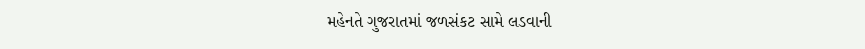મહેનતે ગુજરાતમાં જળસંકટ સામે લડવાની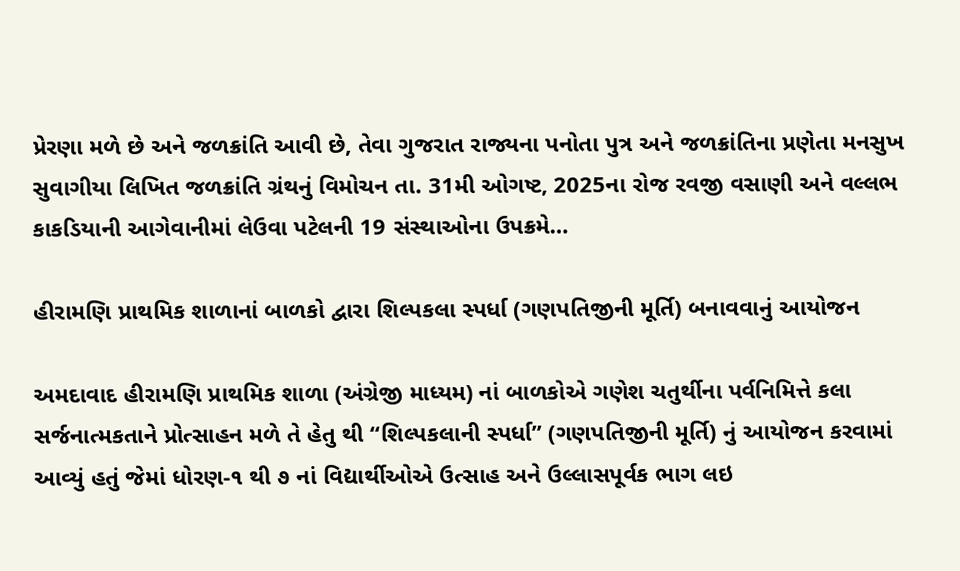પ્રેરણા મળે છે અને જળક્રાંતિ આવી છે, તેવા ગુજરાત રાજ્યના પનોતા પુત્ર અને જળક્રાંતિના પ્રણેતા મનસુખ સુવાગીયા લિખિત જળક્રાંતિ ગ્રંથનું વિમોચન તા. 31મી ઓગષ્ટ, 2025ના રોજ રવજી વસાણી અને વલ્લભ કાકડિયાની આગેવાનીમાં લેઉવા પટેલની 19 સંસ્થાઓના ઉપક્રમે…

હીરામણિ પ્રાથમિક શાળાનાં બાળકો દ્વારા શિલ્પકલા સ્પર્ધા (ગણપતિજીની મૂર્તિ) બનાવવાનું આયોજન

અમદાવાદ હીરામણિ પ્રાથમિક શાળા (અંગ્રેજી માધ્યમ) નાં બાળકોએ ગણેશ ચતુર્થીના પર્વનિમિત્તે કલા સર્જનાત્મકતાને પ્રોત્સાહન મળે તે હેતુ થી “શિલ્પકલાની સ્પર્ધા” (ગણપતિજીની મૂર્તિ) નું આયોજન કરવામાં આવ્યું હતું જેમાં ધોરણ-૧ થી ૭ નાં વિદ્યાર્થીઓએ ઉત્સાહ અને ઉલ્લાસપૂર્વક ભાગ લઇ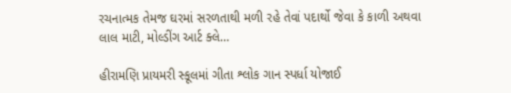રચનાત્મક તેમજ ઘરમાં સરળતાથી મળી રહે તેવાં પદાર્થો જેવા કે કાળી અથવા લાલ માટી, મોલ્ડીંગ આર્ટ ક્લે…

હીરામણિ પ્રાયમરી સ્કૂલમાં ગીતા શ્લોક ગાન સ્પર્ધા યોજાઈ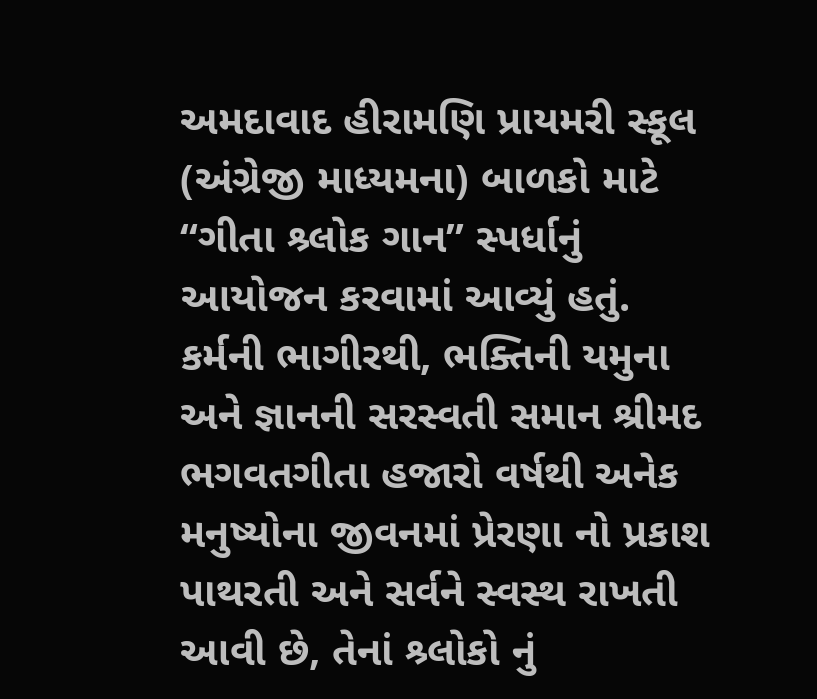અમદાવાદ હીરામણિ પ્રાયમરી સ્કૂલ (અંગ્રેજી માધ્યમના) બાળકો માટે “ગીતા શ્ર્લોક ગાન” સ્પર્ધાનું આયોજન કરવામાં આવ્યું હતું. કર્મની ભાગીરથી, ભક્તિની યમુના અને જ્ઞાનની સરસ્વતી સમાન શ્રીમદ ભગવતગીતા હજારો વર્ષથી અનેક મનુષ્યોના જીવનમાં પ્રેરણા નો પ્રકાશ પાથરતી અને સર્વને સ્વસ્થ રાખતી આવી છે, તેનાં શ્ર્લોકો નું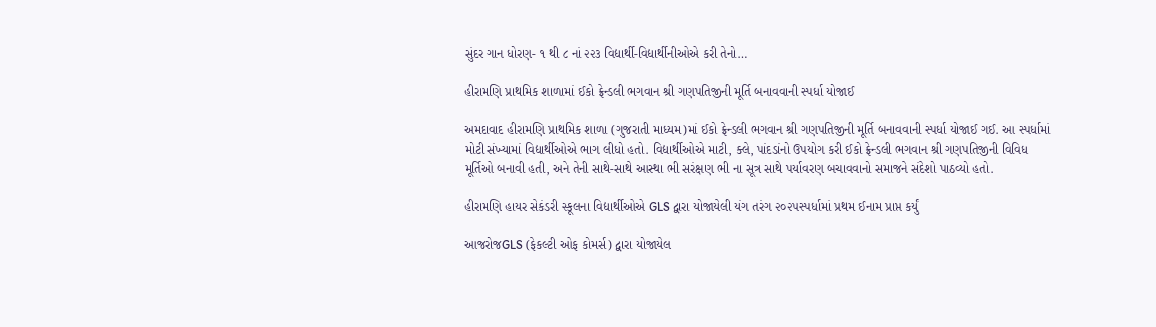સુંદર ગાન ધોરણ- ૧ થી ૮ નાં ૨૨૩ વિદ્યાર્થી-વિદ્યાર્થીનીઓએ કરી તેનો…

હીરામણિ પ્રાથમિક શાળામાં ઈકો ફ્રેન્ડલી ભગવાન શ્રી ગણપતિજીની મૂર્તિ બનાવવાની સ્પર્ધા યોજાઈ

અમદાવાદ હીરામણિ પ્રાથમિક શાળા (ગુજરાતી માધ્યમ)માં ઈકો ફ્રેન્ડલી ભગવાન શ્રી ગણપતિજીની મૂર્તિ બનાવવાની સ્પર્ધા યોજાઈ ગઈ. આ સ્પર્ધામાં મોટી સંખ્યામાં વિદ્યાર્થીઓએ ભાગ લીધો હતો. વિદ્યાર્થીઓએ માટી, ક્લે, પાંદડાંનો ઉપયોગ કરી ઈકો ફ્રેન્ડલી ભગવાન શ્રી ગણપતિજીની વિવિધ મૂર્તિઓ બનાવી હતી, અને તેની સાથે-સાથે આસ્થા ભી સરંક્ષણ ભી ના સૂત્ર સાથે પર્યાવરણ બચાવવાનો સમાજને સંદેશો પાઠવ્યો હતો.

હીરામણિ હાયર સેકંડરી સ્કૂલના વિદ્યાર્થીઓએ GLS દ્વારા યોજાયેલી યંગ તરંગ ૨૦૨૫સ્પર્ધામાં પ્રથમ ઈનામ પ્રાપ્ત કર્યું

આજરોજGLS (ફેકલ્ટી ઓફ કોમર્સ) દ્વારા યોજાયેલ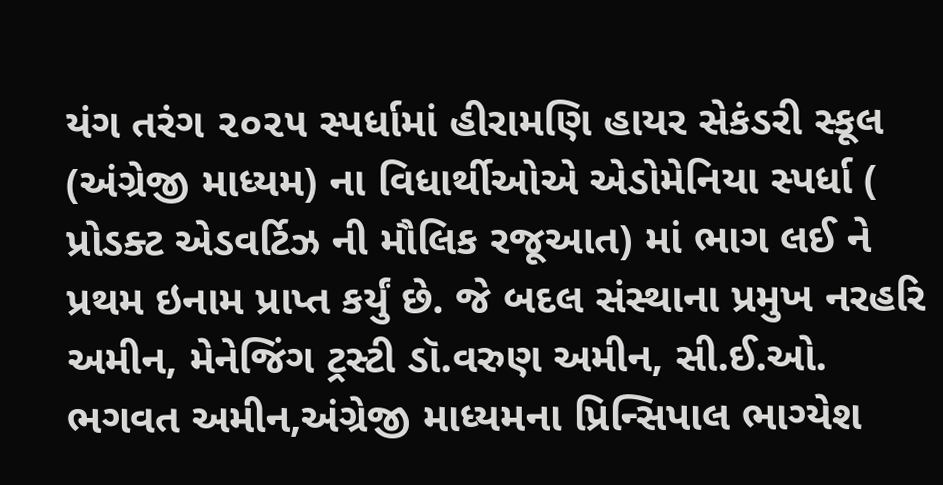યંગ તરંગ ૨૦૨૫ સ્પર્ધામાં હીરામણિ હાયર સેકંડરી સ્કૂલ (અંગ્રેજી માધ્યમ) ના વિધાર્થીઓએ એડોમેનિયા સ્પર્ધા ( પ્રોડક્ટ એડવર્ટિઝ ની મૌલિક રજૂઆત) માં ભાગ લઈ ને પ્રથમ ઇનામ પ્રાપ્ત કર્યું છે. જે બદલ સંસ્થાના પ્રમુખ નરહરિ અમીન, મેનેજિંગ ટ્રસ્ટી ડૉ.વરુણ અમીન, સી.ઈ.ઓ. ભગવત અમીન,અંગ્રેજી માધ્યમના પ્રિન્સિપાલ ભાગ્યેશ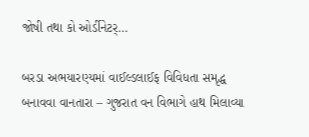જોષી તથા કો ઓર્ડીનેટર્…

બરડા અભયારણ્યમાં વાઈલ્ડલાઈફ વિવિધતા સમૃદ્ધ બનાવવા વાનતારા – ગુજરાત વન વિભાગે હાથ મિલાવ્યા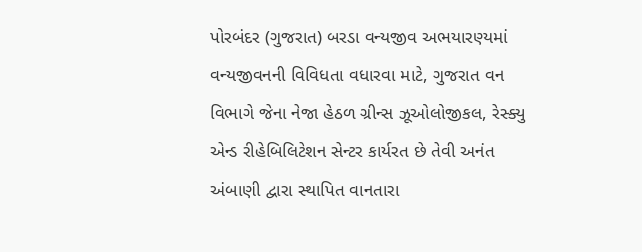પોરબંદર (ગુજરાત) બરડા વન્યજીવ અભયારણ્યમાં વન્યજીવનની વિવિધતા વધારવા માટે, ગુજરાત વન વિભાગે જેના નેજા હેઠળ ગ્રીન્સ ઝૂઓલોજીકલ, રેસ્ક્યુ એન્ડ રીહેબિલિટેશન સેન્ટર કાર્યરત છે તેવી અનંત અંબાણી દ્વારા સ્થાપિત વાનતારા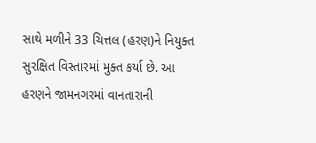સાથે મળીને 33 ચિત્તલ (હરણ)ને નિયુક્ત સુરક્ષિત વિસ્તારમાં મુક્ત કર્યા છે. આ હરણને જામનગરમાં વાનતારાની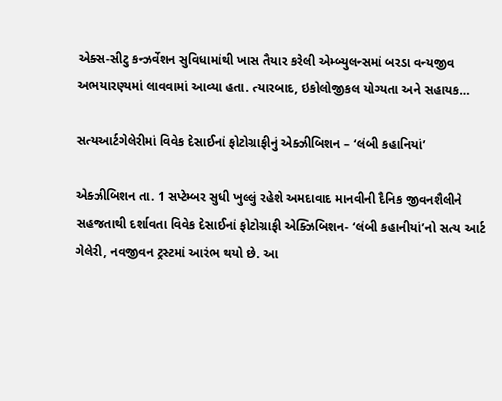એક્સ-સીટુ કન્ઝર્વેશન સુવિધામાંથી ખાસ તૈયાર કરેલી એમ્બ્યુલન્સમાં બરડા વન્યજીવ અભયારણ્યમાં લાવવામાં આવ્યા હતા. ત્યારબાદ, ઇકોલોજીકલ યોગ્યતા અને સહાયક…

સત્યઆર્ટગેલેરીમાં વિવેક દેસાઈનાં ફોટોગ્રાફીનું એક્ઝીબિશન – ‘લંબી કહાનિયાં’

એક્ઝીબિશન તા. 1 સપ્ટેમ્બર સુધી ખુલ્લું રહેશે અમદાવાદ માનવીની દૈનિક જીવનશૈલીને સહજતાથી દર્શાવતા વિવેક દેસાઈનાં ફોટોગ્રાફી એક્ઝિબિશન- ‘લંબી કહાનીયાં’નો સત્ય આર્ટ ગેલેરી, નવજીવન ટ્રસ્ટમાં આરંભ થયો છે. આ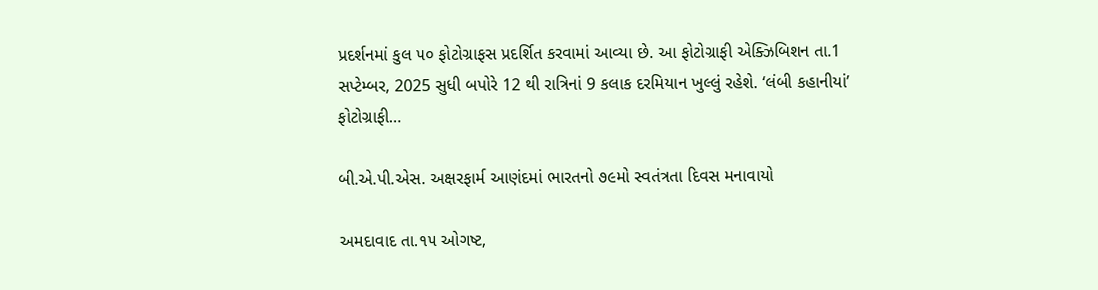પ્રદર્શનમાં કુલ ૫૦ ફોટોગ્રાફસ પ્રદર્શિત કરવામાં આવ્યા છે. આ ફોટોગ્રાફી એક્ઝિબિશન તા.1 સપ્ટેમ્બર, 2025 સુધી બપોરે 12 થી રાત્રિનાં 9 કલાક દરમિયાન ખુલ્લું રહેશે. ‘લંબી કહાનીયાં’ ફોટોગ્રાફી…

બી.એ.પી.એસ. અક્ષરફાર્મ આણંદમાં ભારતનો ૭૯મો સ્વતંત્રતા દિવસ મનાવાયો

અમદાવાદ તા.૧૫ ઓગષ્ટ,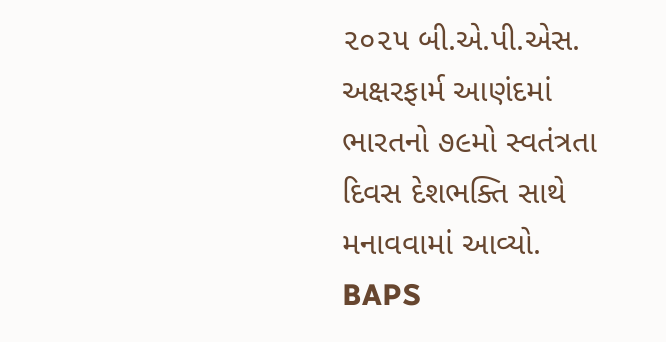૨૦૨૫ બી.એ.પી.એસ. અક્ષરફાર્મ આણંદમાં ભારતનો ૭૯મો સ્વતંત્રતા દિવસ દેશભક્તિ સાથે મનાવવામાં આવ્યો. BAPS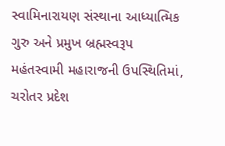સ્વામિનારાયણ સંસ્થાના આધ્યાત્મિક ગુરુ અને પ્રમુખ બ્રહ્મસ્વરૂપ મહંતસ્વામી મહારાજની ઉપસ્થિતિમાં, ચરોતર પ્રદેશ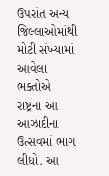ઉપરાંત અન્ય જિલ્લાઓમાંથી મોટી સંખ્યામાં આવેલા ભક્તોએ રાષ્ટ્રના આ આઝાદીના ઉત્સવમાં ભાગ લીધો. આ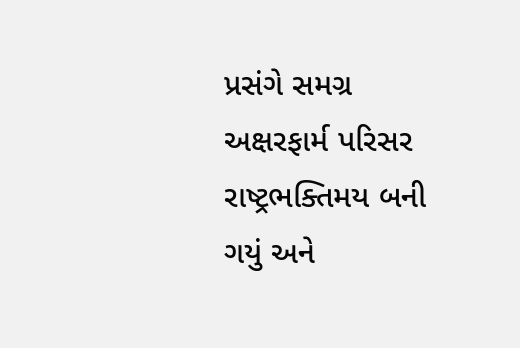પ્રસંગે સમગ્ર અક્ષરફાર્મ પરિસર રાષ્ટ્રભક્તિમય બની ગયું અને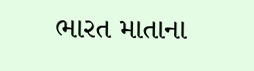ભારત માતાના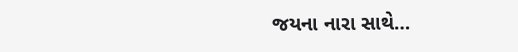જયના નારા સાથે…